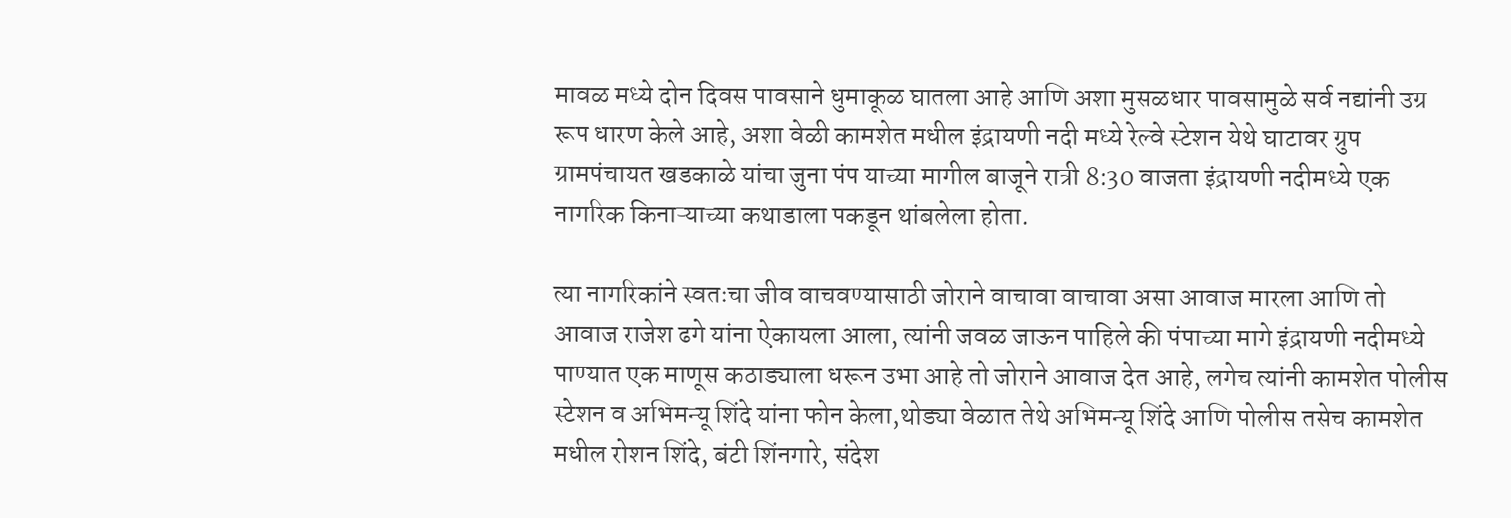मावळ मध्ये दोन दिवस पावसाने धुमाकूळ घातला आहे आणि अशा मुसळधार पावसामुळे सर्व नद्यांनी उग्र रूप धारण केले आहे, अशा वेळी कामशेत मधील इंद्रायणी नदी मध्ये रेल्वे स्टेशन येथे घाटावर ग्रुप ग्रामपंचायत खडकाळे यांचा जुना पंप याच्या मागील बाजूने रात्री 8:30 वाजता इंद्रायणी नदीमध्ये एक नागरिक किनाऱ्याच्या कथाडाला पकडून थांबलेला होता.

त्या नागरिकांने स्वतःचा जीव वाचवण्यासाठी जोराने वाचावा वाचावा असा आवाज मारला आणि तो आवाज राजेश ढगे यांना ऐकायला आला, त्यांनी जवळ जाऊन पाहिले की पंपाच्या मागे इंद्रायणी नदीमध्ये पाण्यात एक माणूस कठाड्याला धरून उभा आहे तो जोराने आवाज देत आहे, लगेच त्यांनी कामशेत पोलीस स्टेशन व अभिमन्यू शिंदे यांना फोन केला,थोड्या वेळात तेथे अभिमन्यू शिंदे आणि पोलीस तसेच कामशेत मधील रोशन शिंदे, बंटी शिंनगारे, संदेश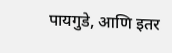पायगुडे, आणि इतर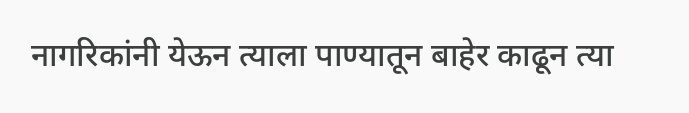नागरिकांनी येऊन त्याला पाण्यातून बाहेर काढून त्या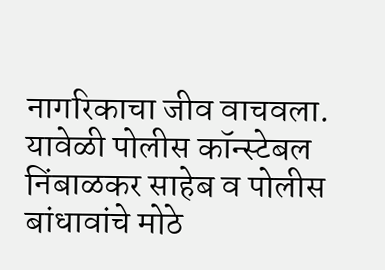नागरिकाचा जीव वाचवला.
यावेळी पोलीस कॉन्स्टेबल निंबाळकर साहेब व पोलीस बांधावांचे मोठे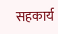सहकार्य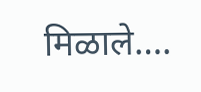मिळाले….